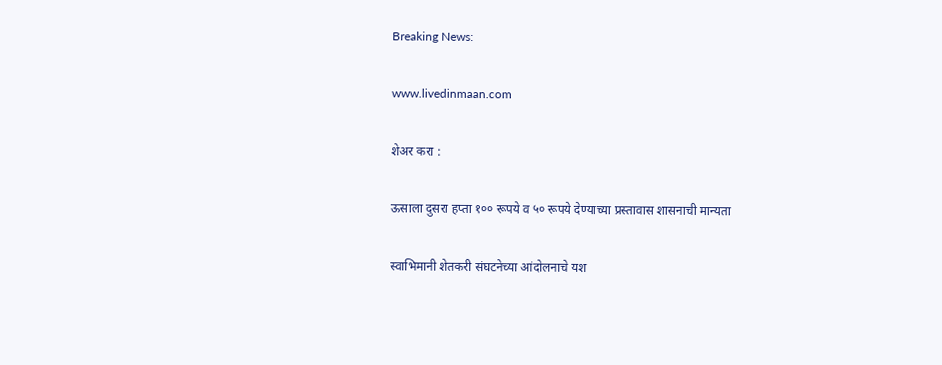Breaking News:

www.livedinmaan.com

शेअर करा :

ऊसाला दुसरा हप्ता १०० रूपये व ५० रूपये देण्याच्या प्रस्तावास शासनाची मान्यता

स्वाभिमानी शेतकरी संघटनेच्या आंदोलनाचे यश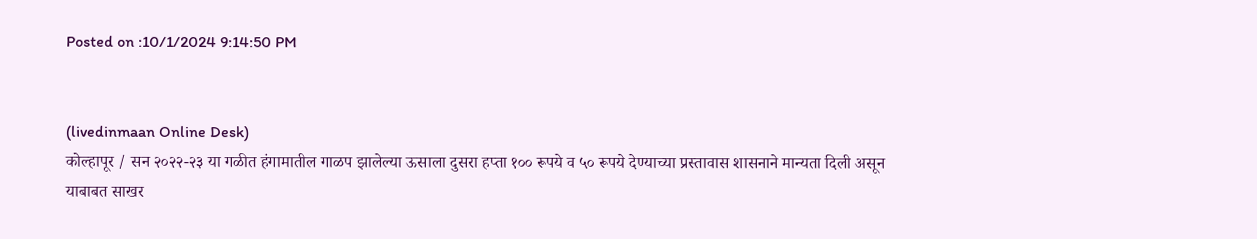Posted on :10/1/2024 9:14:50 PM


(livedinmaan Online Desk)
कोल्हापूर / सन २०२२-२३ या गळीत हंगामातील गाळप झालेल्या ऊसाला दुसरा हप्ता १०० रूपये व ५० रूपये देण्याच्या प्रस्तावास शासनाने मान्यता दिली असून याबाबत साखर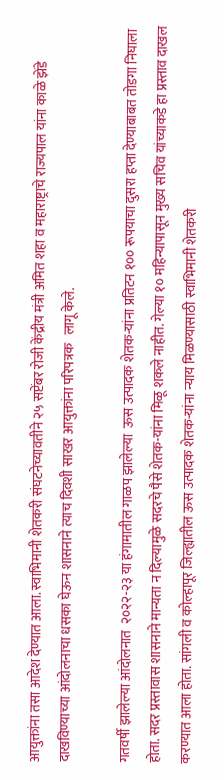आयुक्तांना तसा आदेश देण्यात आला. स्वाभिमानी शेतकरी संघटनेच्यावतीने २५ सप्टेंबर रोजी केंद्रीय मंत्री अमित शहा व महाराष्ट्राचे राज्यपाल यांना काळे झेंडे दाखविण्याच्या आंदोलनाचा धसका घेऊन शासनाने त्याच दिवशी साखर आयुक्तांना परिपत्रक   लागू केले.

गतवर्षी झालेल्या आंदोलनात  २०२२-२३ या हंगामातील गाळप झालेल्या  ऊस उत्पादक शेतक-यांना प्रतिटन १०० रूपयाचा दुसरा हप्ता देण्याबाबत तोडगा निघाला होता. सदर प्रस्तावास शासनाने मान्यता न दिल्यामुळे सदरचे पैसे शेतक-यांना मिळू शकले नाहीत. गेल्या १० महिन्यापासून मुख्य सचिव यांच्याकडे हा प्रस्ताव दाखल करण्यात आला होता. सांगली व कोल्हापूर जिल्ह्यातील ऊस उत्पादक शेतक-यांना न्याय मिळण्यासाठी स्वाभिमानी शेतकरी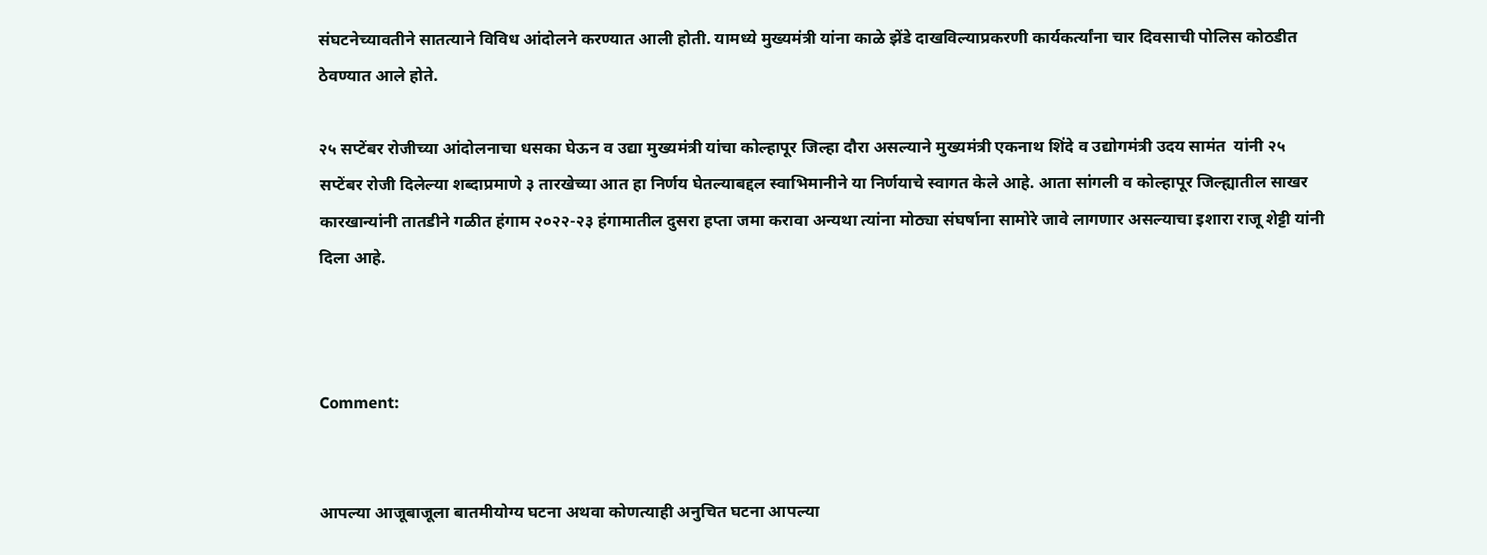संघटनेच्यावतीने सातत्याने विविध आंदोलने करण्यात आली होती. यामध्ये मुख्यमंत्री यांना काळे झेंडे दाखविल्याप्रकरणी कार्यकर्त्यांना चार दिवसाची पोलिस कोठडीत ठेवण्यात आले होते.

२५ सप्टेंबर रोजीच्या आंदोलनाचा धसका घेऊन व उद्या मुख्यमंत्री यांचा कोल्हापूर जिल्हा दौरा असल्याने मुख्यमंत्री एकनाथ शिंदे व उद्योगमंत्री उदय सामंत  यांनी २५ सप्टेंबर रोजी दिलेल्या शब्दाप्रमाणे ३ तारखेच्या आत हा निर्णय घेतल्याबद्दल स्वाभिमानीने या निर्णयाचे स्वागत केले आहे. आता सांगली व कोल्हापूर जिल्ह्यातील साखर कारखान्यांनी तातडीने गळीत हंगाम २०२२-२३ हंगामातील दुसरा हप्ता जमा करावा अन्यथा त्यांना मोठ्या संघर्षाना सामोरे जावे लागणार असल्याचा इशारा राजू शेट्टी यांनी दिला आहे.



Comment:


आपल्या आजूबाजूला बातमीयोग्य घटना अथवा कोणत्याही अनुचित घटना आपल्या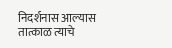निदर्शनास आल्यास तात्काळ त्याचे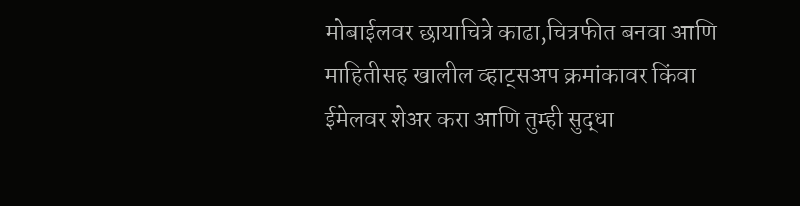मोबाईलवर छायाचित्रे काढा,चित्रफीत बनवा आणि माहितीसह खालील व्हाट्सअप क्रमांकावर किंवा ईमेलवर शेअर करा आणि तुम्ही सुद्धा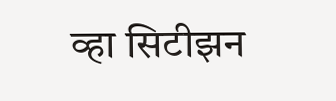व्हा सिटीझन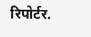रिपोर्टर.